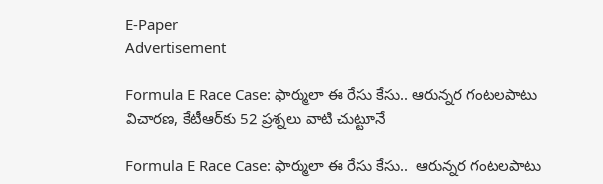E-Paper
Advertisement

Formula E Race Case: ఫార్ములా ఈ రేసు కేసు.. ఆరున్నర గంటలపాటు విచారణ, కేటీఆర్‌‌కు 52 ప్రశ్నలు వాటి చుట్టూనే

Formula E Race Case: ఫార్ములా ఈ రేసు కేసు..  ఆరున్నర గంటలపాటు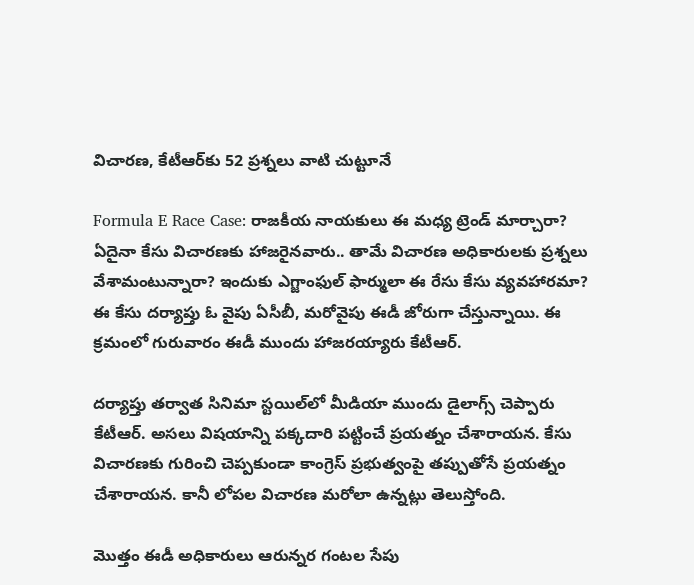విచారణ, కేటీఆర్‌‌కు 52 ప్రశ్నలు వాటి చుట్టూనే

Formula E Race Case: రాజకీయ నాయకులు ఈ మధ్య ట్రెండ్ మార్చారా? ఏదైనా కేసు విచారణకు హాజరైనవారు.. తామే విచారణ అధికారులకు ప్రశ్నలు వేశామంటున్నారా? ఇందుకు ఎగ్జాంఫుల్ ఫార్ములా ఈ రేసు కేసు వ్యవహారమా? ఈ కేసు దర్యాప్తు ఓ వైపు ఏసీబీ, మరోవైపు ఈడీ జోరుగా చేస్తున్నాయి. ఈ క్రమంలో గురువారం ఈడీ ముందు హాజరయ్యారు కేటీఆర్.

దర్యాప్తు తర్వాత సినిమా స్టయిల్‌లో మీడియా ముందు డైలాగ్స్ చెప్పారు కేటీఆర్. అసలు విషయాన్ని పక్కదారి పట్టించే ప్రయత్నం చేశారాయన. కేసు విచారణకు గురించి చెప్పకుండా కాంగ్రెస్ ప్రభుత్వంపై తప్పుతోసే ప్రయత్నం చేశారాయన. కానీ లోపల విచారణ మరోలా ఉన్నట్లు తెలుస్తోంది.

మొత్తం ఈడీ అధికారులు ఆరున్నర గంటల సేపు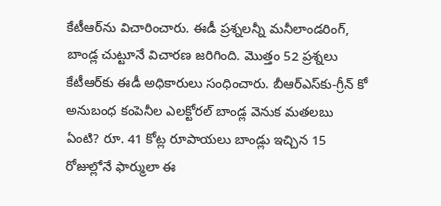కేటీఆర్‌ను విచారించారు. ఈడీ ప్రశ్నలన్నీ మనీలాండరింగ్, బాండ్ల చుట్టూనే విచారణ జరిగింది. మొత్తం 52 ప్రశ్నలు కేటీఆర్‌కు ఈడీ అధికారులు సంధించారు. బీఆర్ఎస్‌కు-గ్రీన్ కో అనుబంధ కంపెనీల ఎలక్టోరల్ బాండ్ల వెనుక మతలబు ఏంటి? రూ. 41 కోట్ల రూపాయలు బాండ్లు ఇచ్చిన 15 రోజుల్లోనే ఫార్ములా ఈ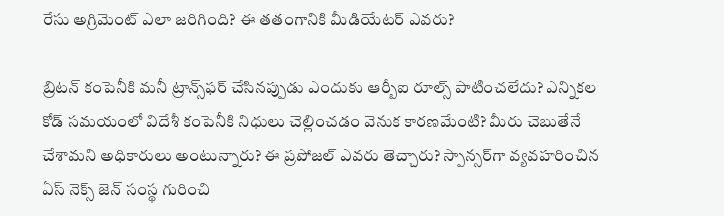రేసు అగ్రిమెంట్ ఎలా జరిగింది? ఈ తతంగానికి మీడియేటర్ ఎవరు?

బ్రిటన్ కంపెనీకి మనీ ట్రాన్స్‌ఫర్ చేసినప్పుడు ఎందుకు ఆర్బీఐ రూల్స్ పాటించలేదు? ఎన్నికల కోడ్ సమయంలో విదేశీ కంపెనీకి నిధులు చెల్లించడం వెనుక కారణమేంటి? మీరు చెబుతేనే చేశామని అధికారులు అంటున్నారు? ఈ ప్రపోజల్ ఎవరు తెచ్చారు? స్పాన్సర్‌గా వ్యవహరించిన ఏస్ నెక్స్ జెన్ సంస్థ గురించి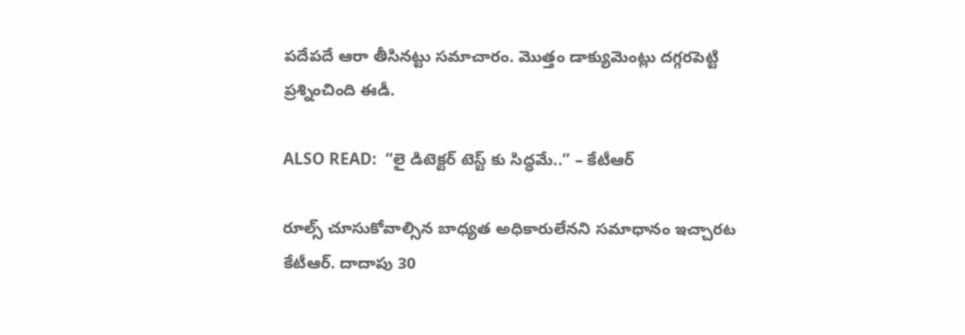పదేపదే ఆరా తీసినట్టు సమాచారం. మొత్తం డాక్యుమెంట్లు దగ్గరపెట్టి ప్రశ్నించింది ఈడీ.

ALSO READ:  “లై డిటెక్టర్ టెస్ట్ కు సిద్ధమే..” – కేటీఆర్

రూల్స్ చూసుకోవాల్సిన బాధ్యత అధికారులేనని సమాధానం ఇచ్చారట కేటీఆర్. దాదాపు 30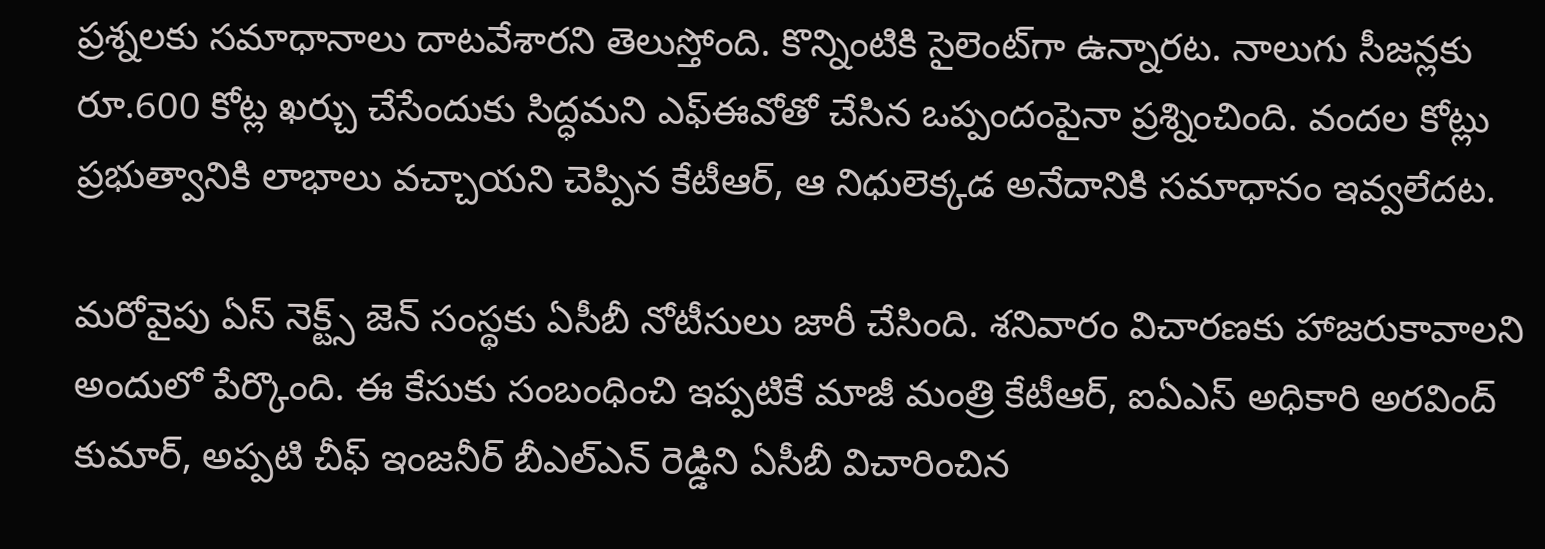ప్రశ్నలకు సమాధానాలు దాటవేశారని తెలుస్తోంది. కొన్నింటికి సైలెంట్‌గా ఉన్నారట. నాలుగు సీజన్లకు రూ.600 కోట్ల ఖర్చు చేసేందుకు సిద్ధమని ఎఫ్ఈవోతో చేసిన ఒప్పందంపైనా ప్రశ్నించింది. వందల కోట్లు ప్రభుత్వానికి లాభాలు వచ్చాయని చెప్పిన కేటీఆర్, ఆ నిధులెక్కడ అనేదానికి సమాధానం ఇవ్వలేదట.

మరోవైపు ఏస్ నెక్ట్స్ జెన్ సంస్థకు ఏసీబీ నోటీసులు జారీ చేసింది. శనివారం విచారణకు హాజరుకావాలని అందులో పేర్కొంది. ఈ కేసుకు సంబంధించి ఇప్పటికే మాజీ మంత్రి కేటీఆర్, ఐఏఎస్ అధికారి అరవింద్ కుమార్, అప్పటి చీఫ్ ఇంజనీర్ బీఎల్ఎన్ రెడ్డిని ఏసీబీ విచారించిన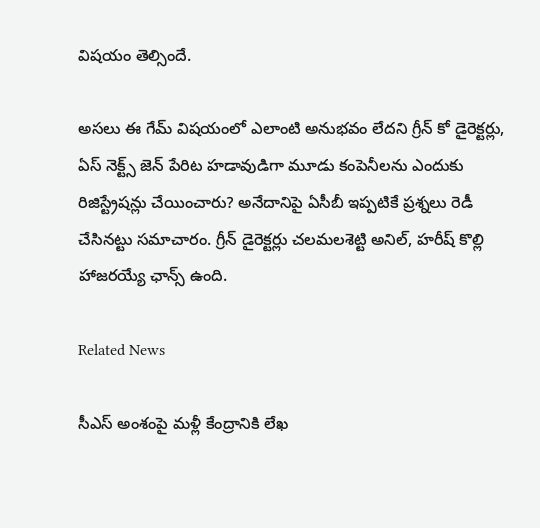విషయం తెల్సిందే.

అసలు ఈ గేమ్ విషయంలో ఎలాంటి అనుభవం లేదని గ్రీన్ కో డైరెక్టర్లు, ఏస్ నెక్ట్స్ జెన్ పేరిట హడావుడిగా మూడు కంపెనీలను ఎందుకు రిజిస్ట్రేషన్లు చేయించారు? అనేదానిపై ఏసీబీ ఇప్పటికే ప్రశ్నలు రెడీ చేసినట్టు సమాచారం. గ్రీన్ డైరెక్టర్లు చలమల‌శెట్టి అనిల్, హరీష్ కొల్లి హాజరయ్యే ఛాన్స్ ఉంది.

Related News

సీఎస్ అంశంపై మళ్లీ కేంద్రానికి లేఖ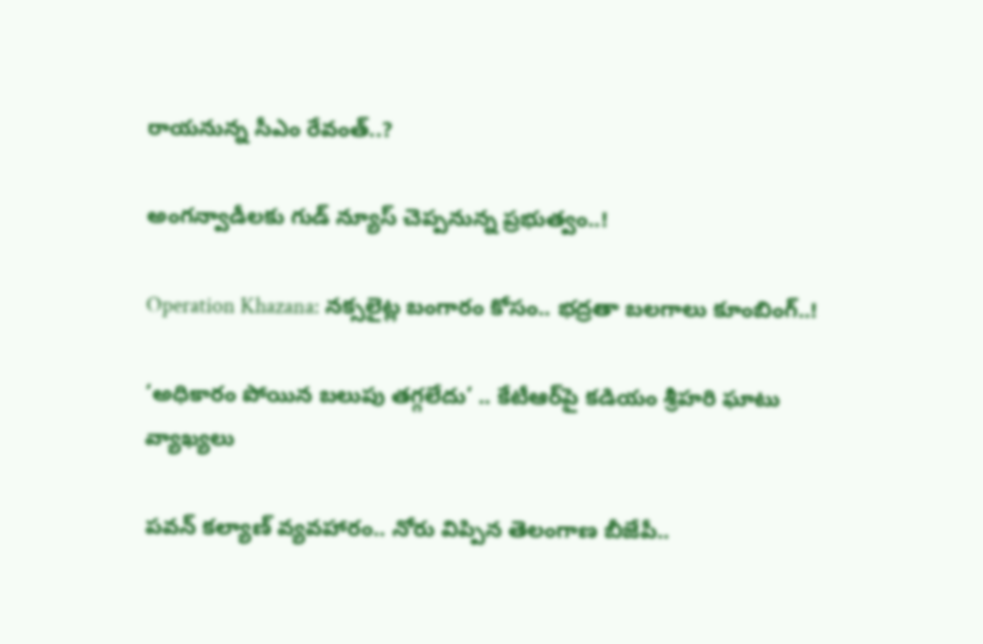రాయనున్న సీఎం రేవంత్..?

అంగన్వాడీలకు గుడ్ న్యూస్ చెప్పనున్న ప్రభుత్వం..!

Operation Khazana: నక్సలైట్ల బంగారం కోసం.. భద్రతా బలగాలు కూంబింగ్..!

‘అధికారం పోయిన బలుపు తగ్గలేదు’ .. కేటీఆర్‌పై కడియం శ్రీహరి ఘాటు వ్యాఖ్యలు

పవన్ కల్యాణ్ వ్యవహారం.. నోరు విప్పిన తెలంగాణ బీజేపీ..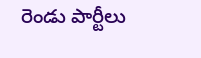రెండు పార్టీలు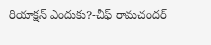రియాక్షన్ ఎందుకు?-చీఫ్ రామచందర్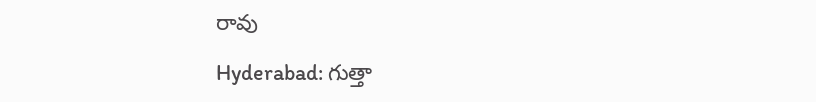రావు

Hyderabad: గుత్తా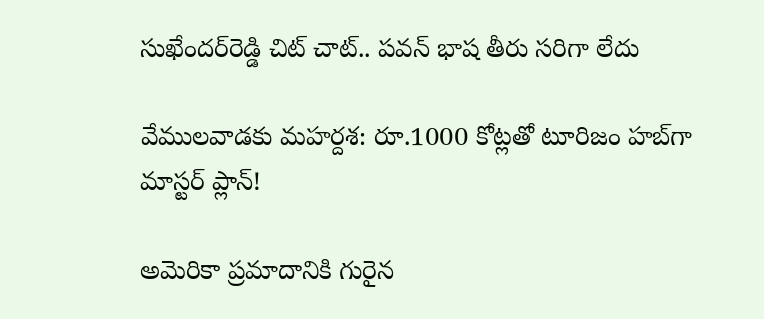సుఖేందర్‌రెడ్డి చిట్ చాట్.. పవన్ భాష తీరు సరిగా లేదు

వేములవాడకు మహర్దశ: రూ.1000 కోట్లతో టూరిజం హబ్‌గా మాస్టర్ ప్లాన్!

అమెరికా ప్రమాదానికి గురైన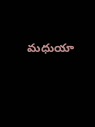మధుయా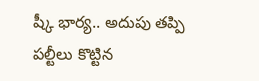ష్కీ భార్య.. అదుపు తప్పి పల్టీలు కొట్టిన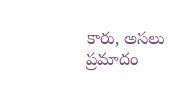కారు, అసలు ప్రమాదం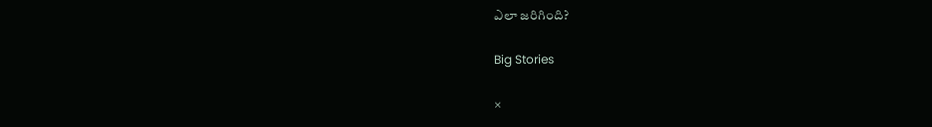ఎలా జరిగింది?

Big Stories

×